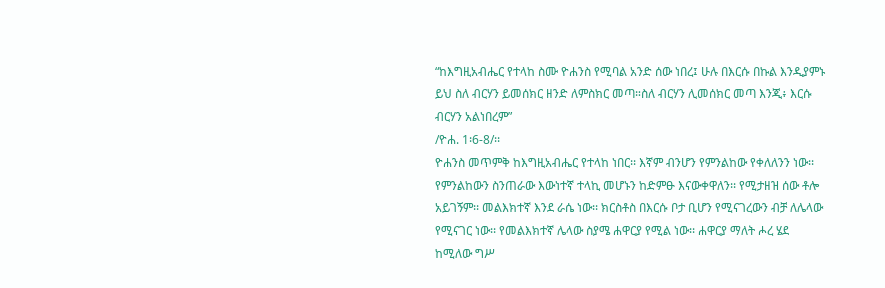“ከእግዚአብሔር የተላከ ስሙ ዮሐንስ የሚባል አንድ ሰው ነበረ፤ ሁሉ በእርሱ በኩል እንዲያምኑ ይህ ስለ ብርሃን ይመሰክር ዘንድ ለምስክር መጣ።ስለ ብርሃን ሊመሰክር መጣ እንጂ፥ እርሱ ብርሃን አልነበረም”
/ዮሐ. 1፡6-8/፡፡
ዮሐንስ መጥምቅ ከእግዚአብሔር የተላከ ነበር፡፡ እኛም ብንሆን የምንልከው የቀለለንን ነው፡፡ የምንልከውን ስንጠራው እውነተኛ ተላኪ መሆኑን ከድምፁ እናውቀዋለን፡፡ የሚታዘዝ ሰው ቶሎ አይገኝም፡፡ መልእክተኛ እንደ ራሴ ነው፡፡ ክርስቶስ በእርሱ ቦታ ቢሆን የሚናገረውን ብቻ ለሌላው የሚናገር ነው፡፡ የመልእክተኛ ሌላው ስያሜ ሐዋርያ የሚል ነው፡፡ ሐዋርያ ማለት ሖረ ሄደ ከሚለው ግሥ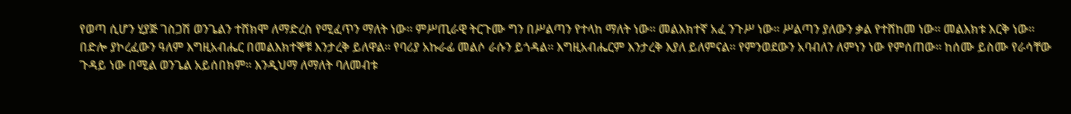የወጣ ሲሆን ሂያጅ ገስጋሽ ወንጌልን ተሸክሞ ለማድረስ የሚፈጥን ማለት ነው፡፡ ምሥጢራዊ ትርጉሙ ግን በሥልጣን የተላከ ማለት ነው፡፡ መልእክተኛ አፈ ንጉሥ ነው፡፡ ሥልጣን ያለውን ቃል የተሸከመ ነው፡፡ መልእክቱ እርቅ ነው፡፡ በድሎ ያኮረፈውን ዓለም እግዚአብሔር በመልእክተኞቹ እንታረቅ ይለዋል፡፡ የባሪያ አኩራፊ መልሶ ራሱን ይጎዳል፡፡ እግዚአብሔርም እንታረቅ እያለ ይለምናል፡፡ የምንወደውን አባብለን ለምነን ነው የምሰጠው፡፡ ከሰሙ ይስሙ የራሳቸው ጉዳይ ነው በሚል ወንጌል አይሰበክም፡፡ እንዲህማ ለማለት ባለመብቱ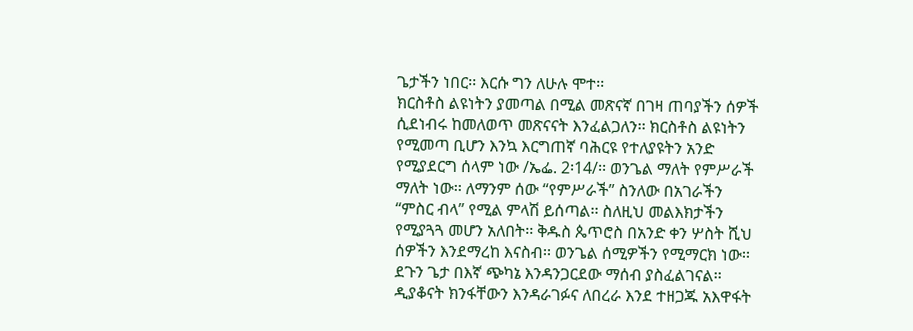ጌታችን ነበር፡፡ እርሱ ግን ለሁሉ ሞተ፡፡
ክርስቶስ ልዩነትን ያመጣል በሚል መጽናኛ በገዛ ጠባያችን ሰዎች ሲደነብሩ ከመለወጥ መጽናናት እንፈልጋለን፡፡ ክርስቶስ ልዩነትን የሚመጣ ቢሆን እንኳ እርግጠኛ ባሕርዩ የተለያዩትን አንድ የሚያደርግ ሰላም ነው /ኤፌ. 2፡14/፡፡ ወንጌል ማለት የምሥራች ማለት ነው፡፡ ለማንም ሰው “የምሥራች” ስንለው በአገራችን “ምስር ብላ” የሚል ምላሽ ይሰጣል፡፡ ስለዚህ መልእክታችን የሚያጓጓ መሆን አለበት፡፡ ቅዱስ ጴጥሮስ በአንድ ቀን ሦስት ሺህ ሰዎችን እንደማረከ እናስብ፡፡ ወንጌል ሰሚዎችን የሚማርክ ነው፡፡ ደጉን ጌታ በእኛ ጭካኔ እንዳንጋርደው ማሰብ ያስፈልገናል፡፡
ዲያቆናት ክንፋቸውን እንዳራገፉና ለበረራ እንደ ተዘጋጁ አእዋፋት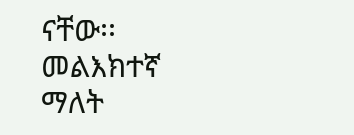ናቸው፡፡ መልእክተኛ ማለት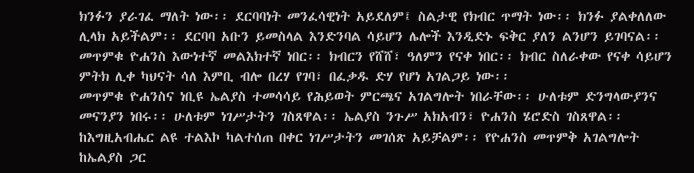ክንፉን ያራገፈ ማለት ነው፡፡ ደርባባነት መንፈሳዊነት አይደለም፤ ስልታዊ የክብር ጥማት ነው፡፡ ክንፉ ያልቀለለው ሊላክ አይችልም፡፡ ደርባባ አቡን ይመስላል እንድንባል ሳይሆን ሌሎች እንዲድኑ ፍቅር ያለን ልንሆን ይገባናል፡፡ መጥምቁ ዮሐንስ እውነተኛ መልእክተኛ ነበር፡፡ ክብርን የሸሸ፣ ዓለምን የናቀ ነበር፡፡ ክብር ስለራቀው የናቀ ሳይሆን ምትክ ሊቀ ካህናት ሳለ እምቢ ብሎ በረሃ የገባ፣ በፈቃዱ ድሃ የሆነ አገልጋይ ነው፡፡
መጥምቁ ዮሐንስና ነቢዩ ኤልያስ ተመሳሳይ የሕይወት ምርጫና አገልግሎት ነበራቸው፡፡ ሁለቱም ድንግላውያንና መናንያን ነበሩ፡፡ ሁለቱም ነገሥታትን ገስጸዋል፡፡ ኤልያስ ንጉሥ አክአብን፣ ዮሐንስ ሄሮድስ ገስጸዋል፡፡ ከእግዚአብሔር ልዩ ተልእኮ ካልተሰጠ በቀር ነገሥታትን መገሰጽ አይቻልም፡፡ የዮሐንስ መጥምቅ አገልግሎት ከኤልያስ ጋር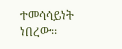ተመሳሳይነት ነበረው፡፡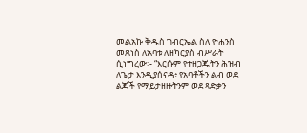መልአኩ ቅዱስ ገብርኤል ስለ ዮሐንስ መጸነስ ለአባቱ ለዘካርያስ ብሥራት ሲነግረው፡- “እርሱም የተዘጋጁትን ሕዝብ ለጌታ እንዲያሰናዳ፥ የአባቶችን ልብ ወደ ልጆች የማይታዘዙትንም ወደ ጻድቃን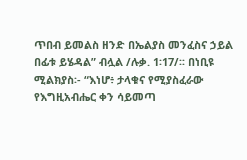ጥበብ ይመልስ ዘንድ በኤልያስ መንፈስና ኃይል በፊቱ ይሄዳል” ብሏል /ሉቃ. 1፡17/፡፡ በነቢዩ ሚልክያስ፡- “እነሆ፥ ታላቁና የሚያስፈራው የእግዚአብሔር ቀን ሳይመጣ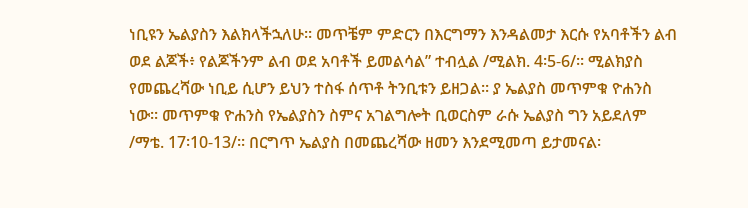ነቢዩን ኤልያስን እልክላችኋለሁ። መጥቼም ምድርን በእርግማን እንዳልመታ እርሱ የአባቶችን ልብ ወደ ልጆች፥ የልጆችንም ልብ ወደ አባቶች ይመልሳል” ተብሏል /ሚልክ. 4፡5-6/፡፡ ሚልክያስ የመጨረሻው ነቢይ ሲሆን ይህን ተስፋ ሰጥቶ ትንቢቱን ይዘጋል፡፡ ያ ኤልያስ መጥምቁ ዮሐንስ ነው፡፡ መጥምቁ ዮሐንስ የኤልያስን ስምና አገልግሎት ቢወርስም ራሱ ኤልያስ ግን አይደለም /ማቴ. 17፡10-13/፡፡ በርግጥ ኤልያስ በመጨረሻው ዘመን እንደሚመጣ ይታመናል፡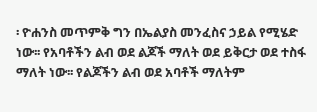፡ ዮሐንስ መጥምቅ ግን በኤልያስ መንፈስና ኃይል የሚሄድ ነው፡፡ የአባቶችን ልብ ወደ ልጆች ማለት ወደ ይቅርታ ወደ ተስፋ ማለት ነው፡፡ የልጆችን ልብ ወደ አባቶች ማለትም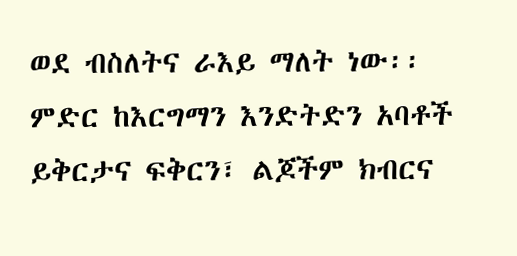ወደ ብስለትና ራእይ ማለት ነው፡፡ ምድር ከእርግማን እንድትድን አባቶች ይቅርታና ፍቅርን፣ ልጆችም ክብርና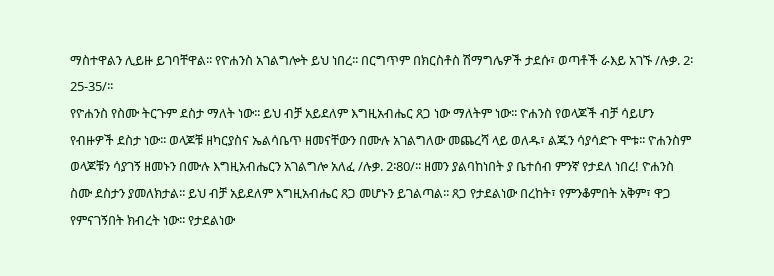ማስተዋልን ሊይዙ ይገባቸዋል፡፡ የዮሐንስ አገልግሎት ይህ ነበረ፡፡ በርግጥም በክርስቶስ ሽማግሌዎች ታደሱ፣ ወጣቶች ራእይ አገኙ /ሉቃ. 2፡25-35/፡፡
የዮሐንስ የስሙ ትርጉም ደስታ ማለት ነው፡፡ ይህ ብቻ አይደለም እግዚአብሔር ጸጋ ነው ማለትም ነው፡፡ ዮሐንስ የወላጆች ብቻ ሳይሆን የብዙዎች ደስታ ነው፡፡ ወላጆቹ ዘካርያስና ኤልሳቤጥ ዘመናቸውን በሙሉ አገልግለው መጨረሻ ላይ ወለዱ፣ ልጁን ሳያሳድጉ ሞቱ፡፡ ዮሐንስም ወላጆቹን ሳያገኝ ዘመኑን በሙሉ እግዚአብሔርን አገልግሎ አለፈ /ሉቃ. 2፡80/፡፡ ዘመን ያልባከነበት ያ ቤተሰብ ምንኛ የታደለ ነበረ! ዮሐንስ ስሙ ደስታን ያመለክታል፡፡ ይህ ብቻ አይደለም እግዚአብሔር ጸጋ መሆኑን ይገልጣል፡፡ ጸጋ የታደልነው በረከት፣ የምንቆምበት አቅም፣ ዋጋ የምናገኝበት ክብረት ነው፡፡ የታደልነው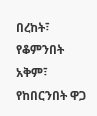በረከት፣ የቆምንበት አቅም፣ የከበርንበት ዋጋ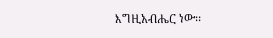እግዚአብሔር ነው፡፡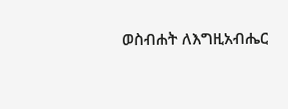ወስብሐት ለእግዚአብሔር